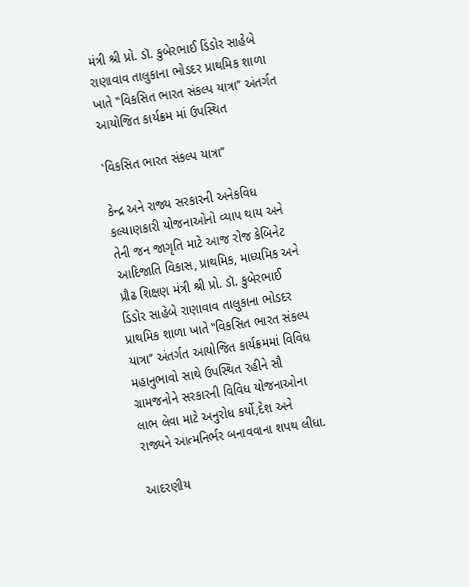મંત્રી શ્રી પ્રો. ડૉ. કુબેરભાઈ ડિંડોર સાહેબે રાણાવાવ તાલુકાના ભોડદર પ્રાથમિક શાળા ખાતે ‛‛વિકસિત ભારત સંકલ્પ યાત્રા’’ અંતર્ગત આયોજિત કાર્યક્રમ માં ઉપસ્થિત

‛વિકસિત ભારત સંકલ્પ યાત્રા’’

કેન્દ્ર અને રાજ્ય સરકારની અનેકવિધ કલ્યાણકારી યોજનાઓનો વ્યાપ થાય અને તેની જન જાગૃતિ માટે આજ રોજ કેબિનેટ આદિજાતિ વિકાસ, પ્રાથમિક, માધ્યમિક અને પ્રૌઢ શિક્ષણ મંત્રી શ્રી પ્રો. ડૉ. કુબેરભાઈ ડિંડોર સાહેબે રાણાવાવ તાલુકાના ભોડદર પ્રાથમિક શાળા ખાતે ‛‛વિકસિત ભારત સંકલ્પ યાત્રા’’ અંતર્ગત આયોજિત કાર્યક્રમમાં વિવિધ મહાનુભાવો સાથે ઉપસ્થિત રહીને સૌ ગ્રામજનોને સરકારની વિવિધ યોજનાઓના લાભ લેવા માટે અનુરોધ કર્યો,દેશ અને રાજ્યને આત્મનિર્ભર બનાવવાના શપથ લીધા.

આદરણીય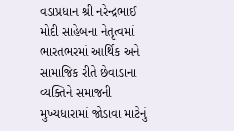વડાપ્રધાન શ્રી નરેન્દ્રભાઈ મોદી સાહેબના નેતૃત્વમાં ભારતભરમાં આર્થિક અને સામાજિક રીતે છેવાડાના વ્યક્તિને સમાજની મુખ્યધારામાં જોડાવા માટેનું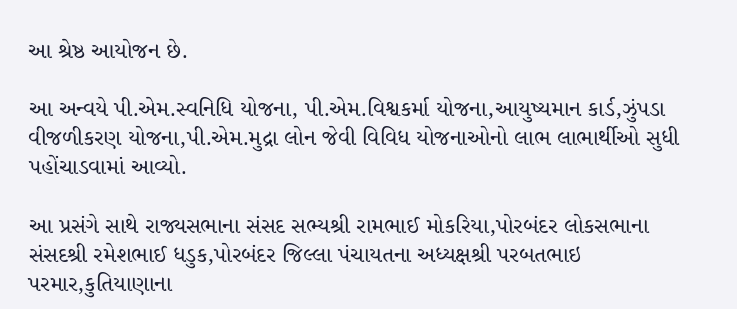આ શ્રેષ્ઠ આયોજન છે.

આ અન્વયે પી.એમ.સ્વનિધિ યોજના, પી.એમ.વિશ્વકર્મા યોજના,આયુષ્યમાન કાર્ડ,ઝુંપડા વીજળીકરણ યોજના,પી.એમ.મુદ્રા લોન જેવી વિવિધ યોજનાઓનો લાભ લાભાર્થીઓ સુધી પહોંચાડવામાં આવ્યો.

આ પ્રસંગે સાથે રાજ્યસભાના સંસદ સભ્યશ્રી રામભાઈ મોકરિયા,પોરબંદર લોકસભાના સંસદશ્રી રમેશભાઈ ધડુક,પોરબંદર જિલ્લા પંચાયતના અધ્યક્ષશ્રી પરબતભાઇ પરમાર,કુતિયાણાના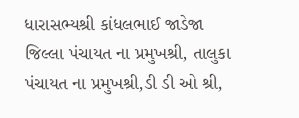ધારાસભ્યશ્રી કાંધલભાઈ જાડેજા જિલ્લા પંચાયત ના પ્રમુખશ્રી, તાલુકા પંચાયત ના પ્રમુખશ્રી,ડી ડી ઓ શ્રી,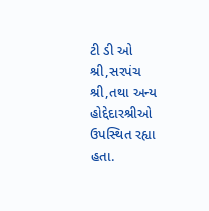ટી ડી ઓ શ્રી,સરપંચ શ્રી,તથા અન્ય હોદ્દેદારશ્રીઓ ઉપસ્થિત રહ્યા હતા.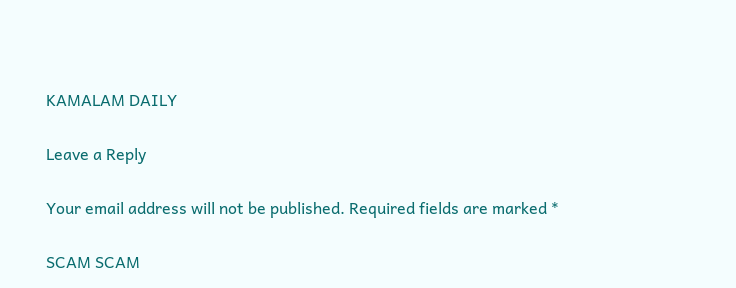KAMALAM DAILY

Leave a Reply

Your email address will not be published. Required fields are marked *

SCAM SCAM